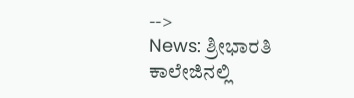-->
News: ಶ್ರೀಭಾರತಿ ಕಾಲೇಜಿನಲ್ಲಿ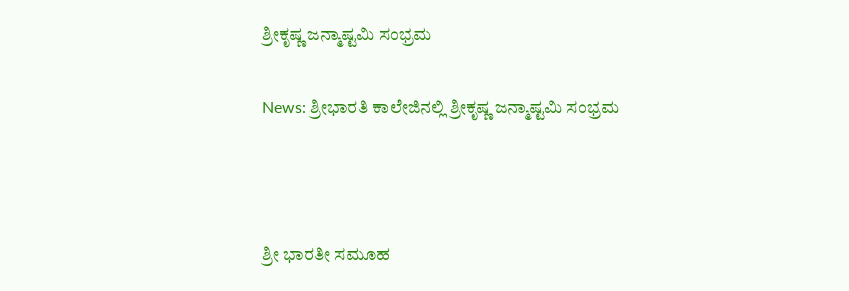ಶ್ರೀಕೃಷ್ಣ ಜನ್ಮಾಷ್ಟಮಿ ಸಂಭ್ರಮ

News: ಶ್ರೀಭಾರತಿ ಕಾಲೇಜಿನಲ್ಲಿ ಶ್ರೀಕೃಷ್ಣ ಜನ್ಮಾಷ್ಟಮಿ ಸಂಭ್ರಮ



ಶ್ರೀ ಭಾರತೀ ಸಮೂಹ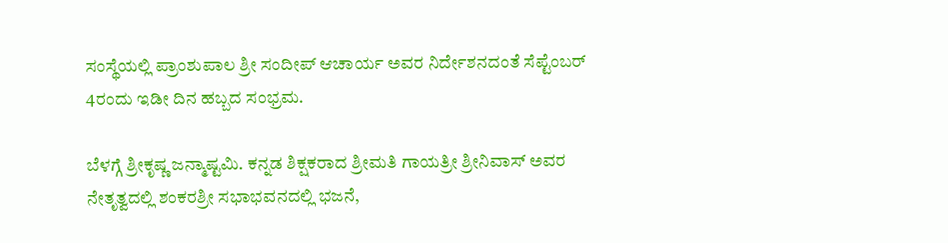ಸಂಸ್ಥೆಯಲ್ಲಿ ಪ್ರಾಂಶುಪಾಲ ಶ್ರೀ ಸಂದೀಪ್ ಆಚಾರ್ಯ ಅವರ ನಿರ್ದೇಶನದಂತೆ ಸೆಪ್ಟೆಂಬರ್ 4ರಂದು ಇಡೀ ದಿನ ಹಬ್ಬದ ಸಂಭ್ರಮ.

ಬೆಳಗ್ಗೆ ಶ್ರೀಕೃಷ್ಣ ಜನ್ಮಾಷ್ಟಮಿ. ಕನ್ನಡ ಶಿಕ್ಷಕರಾದ ಶ್ರೀಮತಿ ಗಾಯತ್ರೀ ಶ್ರೀನಿವಾಸ್ ಅವರ ನೇತೃತ್ವದಲ್ಲಿ ಶಂಕರಶ್ರೀ ಸಭಾಭವನದಲ್ಲಿ ಭಜನೆ,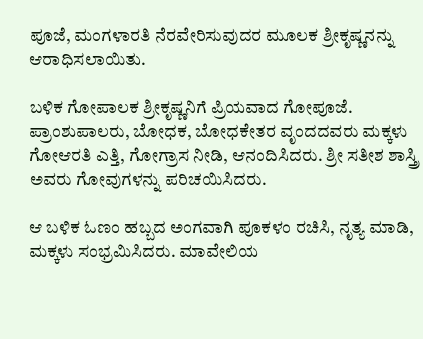ಪೂಜೆ, ಮಂಗಳಾರತಿ ನೆರವೇರಿಸುವುದರ ಮೂಲಕ ಶ್ರೀಕೃಷ್ಣನನ್ನು ಆರಾಧಿಸಲಾಯಿತು.

ಬಳಿಕ ಗೋಪಾಲಕ ಶ್ರೀಕೃಷ್ಣನಿಗೆ ಪ್ರಿಯವಾದ ಗೋಪೂಜೆ. ಪ್ರಾಂಶುಪಾಲರು, ಬೋಧಕ, ಬೋಧಕೇತರ ವೃಂದದವರು ಮಕ್ಕಳು ಗೋಆರತಿ ಎತ್ತಿ, ಗೋಗ್ರಾಸ ನೀಡಿ, ಆನಂದಿಸಿದರು. ಶ್ರೀ ಸತೀಶ ಶಾಸ್ತ್ರಿ ಅವರು ಗೋವುಗಳನ್ನು ಪರಿಚಯಿಸಿದರು.

ಆ ಬಳಿಕ ಓಣಂ ಹಬ್ಬದ ಅಂಗವಾಗಿ ಪೂಕಳಂ ರಚಿಸಿ, ನೃತ್ಯ ಮಾಡಿ, ಮಕ್ಕಳು ಸಂಭ್ರಮಿಸಿದರು. ಮಾವೇಲಿಯ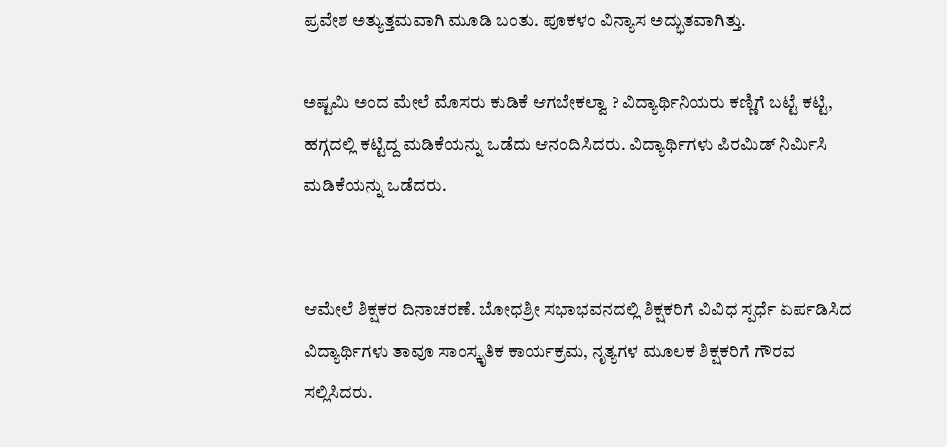ಪ್ರವೇಶ ಅತ್ಯುತ್ತಮವಾಗಿ ಮೂಡಿ ಬಂತು. ಪೂಕಳಂ ವಿನ್ಯಾಸ ಅದ್ಭುತವಾಗಿತ್ತು.

ಅಷ್ಟಮಿ ಅಂದ ಮೇಲೆ ಮೊಸರು ಕುಡಿಕೆ ಆಗಬೇಕಲ್ವಾ ? ವಿದ್ಯಾರ್ಥಿನಿಯರು ಕಣ್ಣಿಗೆ ಬಟ್ಟೆ ಕಟ್ಟಿ, ಹಗ್ಗದಲ್ಲಿ ಕಟ್ಟಿದ್ದ ಮಡಿಕೆಯನ್ನು ಒಡೆದು ಆನಂದಿಸಿದರು. ವಿದ್ಯಾರ್ಥಿಗಳು ಪಿರಮಿಡ್ ನಿರ್ಮಿಸಿ ಮಡಿಕೆಯನ್ನು ಒಡೆದರು.


ಆಮೇಲೆ ಶಿಕ್ಷಕರ ದಿನಾಚರಣೆ. ಬೋಧಶ್ರೀ ಸಭಾಭವನದಲ್ಲಿ ಶಿಕ್ಷಕರಿಗೆ ವಿವಿಧ ಸ್ಪರ್ಧೆ ಏರ್ಪಡಿಸಿದ ವಿದ್ಯಾರ್ಥಿಗಳು ತಾವೂ ಸಾಂಸ್ಕೃತಿಕ ಕಾರ್ಯಕ್ರಮ, ನೃತ್ಯಗಳ ಮೂಲಕ ಶಿಕ್ಷಕರಿಗೆ ಗೌರವ ಸಲ್ಲಿಸಿದರು.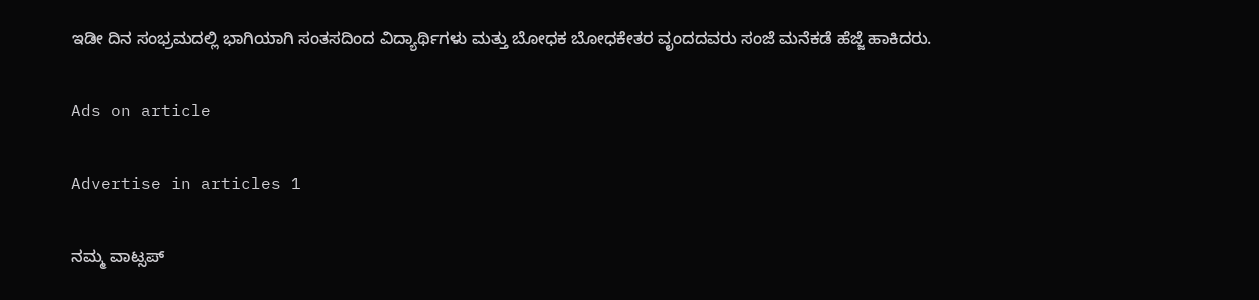ಇಡೀ ದಿನ ಸಂಭ್ರಮದಲ್ಲಿ ಭಾಗಿಯಾಗಿ ಸಂತಸದಿಂದ ವಿದ್ಯಾರ್ಥಿಗಳು ಮತ್ತು ಬೋಧಕ ಬೋಧಕೇತರ ವೃಂದದವರು ಸಂಜೆ ಮನೆಕಡೆ ಹೆಜ್ಜೆ ಹಾಕಿದರು.

Ads on article

Advertise in articles 1

ನಮ್ಮ ವಾಟ್ಸಪ್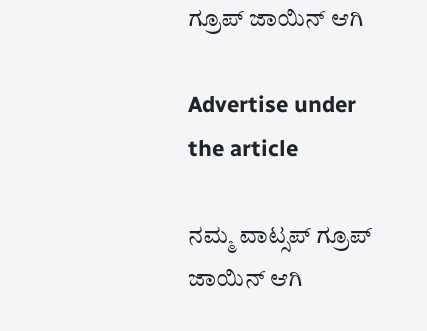ಗ್ರೂಪ್ ಜಾಯಿನ್ ಆಗಿ

Advertise under the article

ನಮ್ಮ ವಾಟ್ಸಪ್ ಗ್ರೂಪ್ ಜಾಯಿನ್ ಆಗಿ